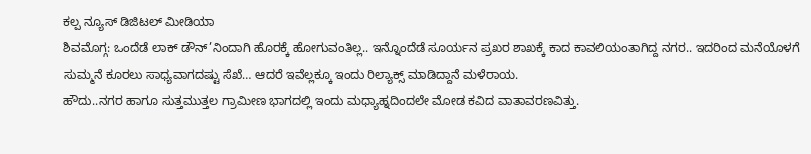ಕಲ್ಪ ನ್ಯೂಸ್ ಡಿಜಿಟಲ್ ಮೀಡಿಯಾ
ಶಿವಮೊಗ್ಗ: ಒಂದೆಡೆ ಲಾಕ್ ಡೌನ್’ನಿಂದಾಗಿ ಹೊರಕ್ಕೆ ಹೋಗುವಂತಿಲ್ಲ.. ಇನ್ನೊಂದೆಡೆ ಸೂರ್ಯನ ಪ್ರಖರ ಶಾಖಕ್ಕೆ ಕಾದ ಕಾವಲಿಯಂತಾಗಿದ್ದ ನಗರ.. ಇದರಿಂದ ಮನೆಯೊಳಗೆ ಸುಮ್ಮನೆ ಕೂರಲು ಸಾಧ್ಯವಾಗದಷ್ಟು ಸೆಖೆ… ಆದರೆ ಇವೆಲ್ಲಕ್ಕೂ ಇಂದು ರಿಲ್ಯಾಕ್ಸ್ ಮಾಡಿದ್ದಾನೆ ಮಳೆರಾಯ.
ಹೌದು..ನಗರ ಹಾಗೂ ಸುತ್ತಮುತ್ತಲ ಗ್ರಾಮೀಣ ಭಾಗದಲ್ಲಿ ಇಂದು ಮಧ್ಯಾಹ್ನದಿಂದಲೇ ಮೋಡ ಕವಿದ ವಾತಾವರಣವಿತ್ತು.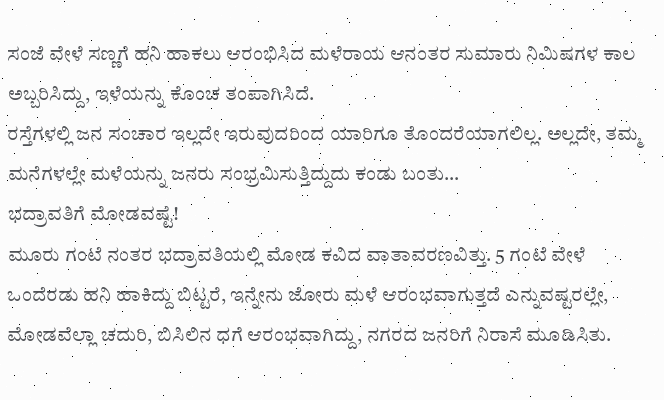ಸಂಜೆ ವೇಳೆ ಸಣ್ಣಗೆ ಹನಿ ಹಾಕಲು ಆರಂಭಿಸಿದ ಮಳೆರಾಯ ಆನಂತರ ಸುಮಾರು ನಿಮಿಷಗಳ ಕಾಲ ಅಬ್ಬರಿಸಿದ್ದು, ಇಳೆಯನ್ನು ಕೊಂಚ ತಂಪಾಗಿಸಿದೆ.
ರಸ್ತೆಗಳಲ್ಲಿ ಜನ ಸಂಚಾರ ಇಲ್ಲದೇ ಇರುವುದರಿಂದ ಯಾರಿಗೂ ತೊಂದರೆಯಾಗಲಿಲ್ಲ. ಅಲ್ಲದೇ, ತಮ್ಮ ಮನೆಗಳಲ್ಲೇ ಮಳೆಯನ್ನು ಜನರು ಸಂಭ್ರಮಿಸುತ್ತಿದ್ದುದು ಕಂಡು ಬಂತು…
ಭದ್ರಾವತಿಗೆ ಮೋಡವಷ್ಟೆ!
ಮೂರು ಗಂಟೆ ನಂತರ ಭದ್ರಾವತಿಯಲ್ಲಿ ಮೋಡ ಕವಿದ ವಾತಾವರಣವಿತ್ತು. 5 ಗಂಟೆ ವೇಳೆ ಒಂದೆರಡು ಹನಿ ಹಾಕಿದ್ದು ಬಿಟ್ಟರೆ, ಇನ್ನೇನು ಜೋರು ಮಳೆ ಆರಂಭವಾಗುತ್ತದೆ ಎನ್ನುವಷ್ಟರಲ್ಲೇ, ಮೋಡವೆಲ್ಲಾ ಚದುರಿ, ಬಿಸಿಲಿನ ಧಗೆ ಆರಂಭವಾಗಿದ್ದು, ನಗರದ ಜನರಿಗೆ ನಿರಾಸೆ ಮೂಡಿಸಿತು.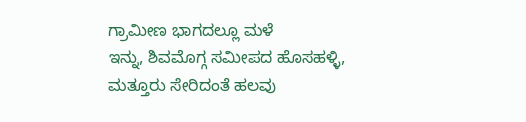ಗ್ರಾಮೀಣ ಭಾಗದಲ್ಲೂ ಮಳೆ
ಇನ್ನು, ಶಿವಮೊಗ್ಗ ಸಮೀಪದ ಹೊಸಹಳ್ಳಿ, ಮತ್ತೂರು ಸೇರಿದಂತೆ ಹಲವು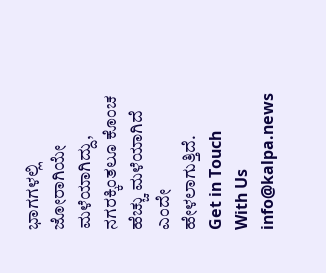ಭಾಗಗಳಲ್ಲಿ ಜೋರಾಗಿಯೇ ಮಳೆಯಾಗಿದ್ದು, ನಗರಕ್ಕಿಂತಲೂ ಕೊಂಚ ಹೆಚ್ಚು ಮಳೆಯಾಗಿದೆ ಎಂದೇ ಹೇಳಲಾಗುತ್ತಿದೆ.
Get in Touch With Us info@kalpa.news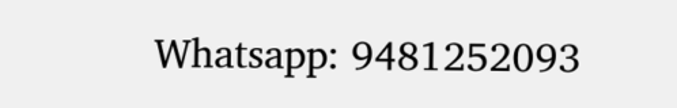Whatsapp: 9481252093